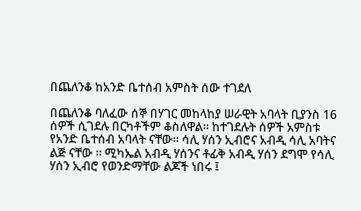በጨለንቆ ከአንድ ቤተሰብ አምስት ሰው ተገደለ

በጨለንቆ ባለፈው ሰኞ በሃገር መከላከያ ሠራዊት አባላት ቢያንስ 16 ሰዎች ሲገደሉ በርካቶችም ቆስለዋል። ከተገደሉት ሰዎች አምስቱ የአንድ ቤተሰብ አባላት ናቸው። ሳሊ ሃሰን ኢብሮና አብዲ ሳሊ አባትና ልጅ ናቸው ። ሚካኤል አብዲ ሃሰንና ቶፊቅ አብዲ ሃሰን ደግሞ የሳሊ ሃሰን ኢብሮ የወንድማቸው ልጆች ነበሩ ፤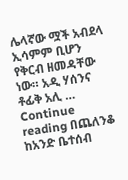ሌላኛው ሟች አብደላ ኢሳምም ቢሆን የቅርብ ዘመዳቸው ነው። አዲ ሃሰንና ቶፊቅ አሊ … Continue reading በጨለንቆ ከአንድ ቤተሰብ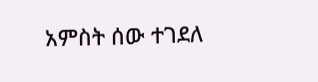አምስት ሰው ተገደለ